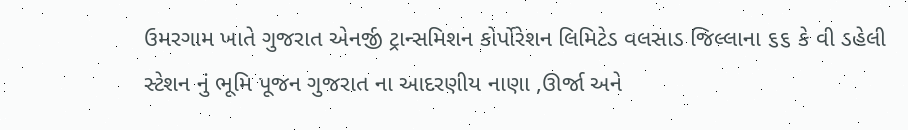ઉમરગામ ખાતે ગુજરાત એનર્જી ટ્રાન્સમિશન કોર્પોરેશન લિમિટેડ વલસાડ જિલ્લાના ૬૬ કે વી ડહેલી સ્ટેશન નું ભૂમિ પૂજન ગુજરાત ના આદરણીય નાણા ,ઊર્જા અને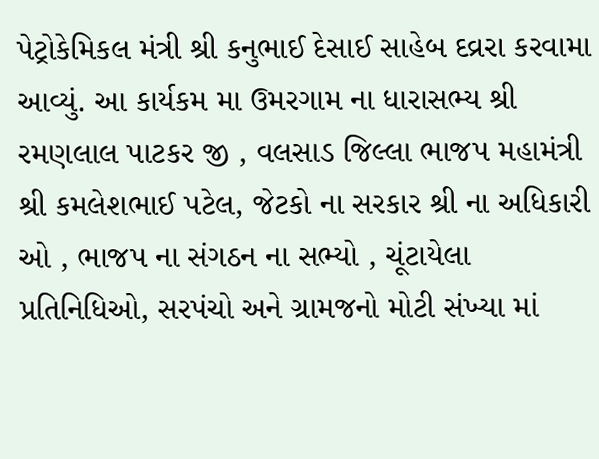પેટ્રોકેમિકલ મંત્રી શ્રી કનુભાઈ દેસાઈ સાહેબ દવ્રરા કરવામા આવ્યું. આ કાર્યકમ મા ઉમરગામ ના ધારાસભ્ય શ્રી રમણલાલ પાટકર જી , વલસાડ જિલ્લા ભાજપ મહામંત્રી શ્રી કમલેશભાઈ પટેલ, જેટકો ના સરકાર શ્રી ના અધિકારી ઓ , ભાજપ ના સંગઠન ના સભ્યો , ચૂંટાયેલા પ્રતિનિધિઓ, સરપંચો અને ગ્રામજનો મોટી સંખ્યા માં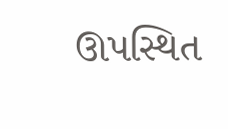ઊપસ્થિત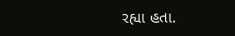રહ્યા હતા.